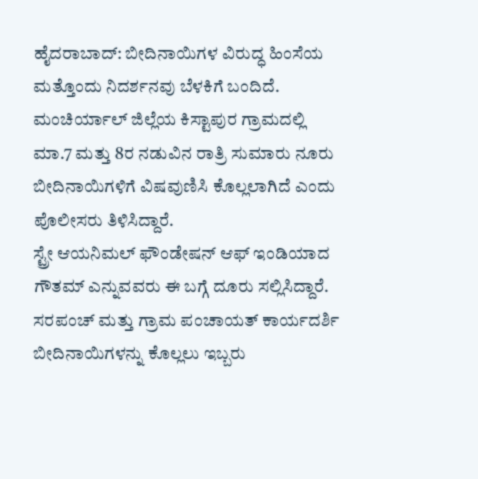ಹೈದರಾಬಾದ್: ಬೀದಿನಾಯಿಗಳ ವಿರುದ್ಧ ಹಿಂಸೆಯ ಮತ್ತೊಂದು ನಿದರ್ಶನವು ಬೆಳಕಿಗೆ ಬಂದಿದೆ. ಮಂಚಿರ್ಯಾಲ್ ಜಿಲ್ಲೆಯ ಕಿಸ್ಟಾಪುರ ಗ್ರಾಮದಲ್ಲಿ ಮಾ.7 ಮತ್ತು 8ರ ನಡುವಿನ ರಾತ್ರಿ ಸುಮಾರು ನೂರು ಬೀದಿನಾಯಿಗಳಿಗೆ ವಿಷವುಣಿಸಿ ಕೊಲ್ಲಲಾಗಿದೆ ಎಂದು ಪೊಲೀಸರು ತಿಳಿಸಿದ್ದಾರೆ.
ಸ್ಟ್ರೇ ಆಯನಿಮಲ್ ಫೌಂಡೇಷನ್ ಆಫ್ ಇಂಡಿಯಾದ ಗೌತಮ್ ಎನ್ನುವವರು ಈ ಬಗ್ಗೆ ದೂರು ಸಲ್ಲಿಸಿದ್ದಾರೆ. ಸರಪಂಚ್ ಮತ್ತು ಗ್ರಾಮ ಪಂಚಾಯತ್ ಕಾರ್ಯದರ್ಶಿ ಬೀದಿನಾಯಿಗಳನ್ನು ಕೊಲ್ಲಲು ಇಬ್ಬರು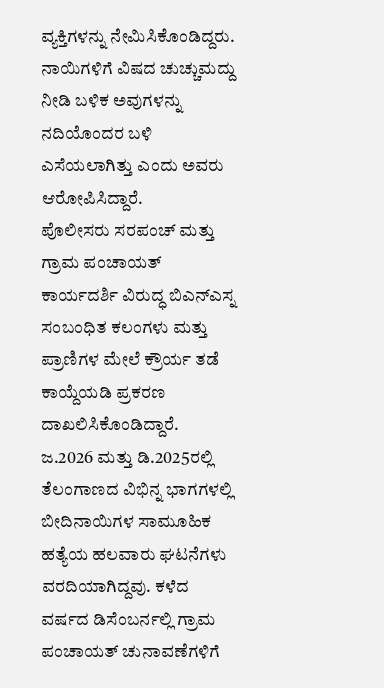ವ್ಯಕ್ತಿಗಳನ್ನು ನೇಮಿಸಿಕೊಂಡಿದ್ದರು. ನಾಯಿಗಳಿಗೆ ವಿಷದ ಚುಚ್ಚುಮದ್ದು ನೀಡಿ ಬಳಿಕ ಅವುಗಳನ್ನು ನದಿಯೊಂದರ ಬಳಿ ಎಸೆಯಲಾಗಿತ್ತು ಎಂದು ಅವರು ಆರೋಪಿಸಿದ್ದಾರೆ.
ಪೊಲೀಸರು ಸರಪಂಚ್ ಮತ್ತು ಗ್ರಾಮ ಪಂಚಾಯತ್ ಕಾರ್ಯದರ್ಶಿ ವಿರುದ್ಧ ಬಿಎನ್ಎಸ್ನ ಸಂಬಂಧಿತ ಕಲಂಗಳು ಮತ್ತು ಪ್ರಾಣಿಗಳ ಮೇಲೆ ಕ್ರೌರ್ಯ ತಡೆ ಕಾಯ್ದೆಯಡಿ ಪ್ರಕರಣ ದಾಖಲಿಸಿಕೊಂಡಿದ್ದಾರೆ.
ಜ.2026 ಮತ್ತು ಡಿ.2025ರಲ್ಲಿ ತೆಲಂಗಾಣದ ವಿಭಿನ್ನ ಭಾಗಗಳಲ್ಲಿ ಬೀದಿನಾಯಿಗಳ ಸಾಮೂಹಿಕ ಹತ್ಯೆಯ ಹಲವಾರು ಘಟನೆಗಳು ವರದಿಯಾಗಿದ್ದವು. ಕಳೆದ ವರ್ಷದ ಡಿಸೆಂಬರ್ನಲ್ಲಿ ಗ್ರಾಮ ಪಂಚಾಯತ್ ಚುನಾವಣೆಗಳಿಗೆ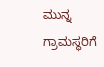ಮುನ್ನ ಗ್ರಾಮಸ್ಥರಿಗೆ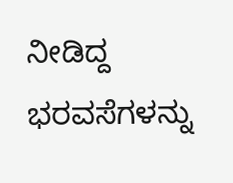ನೀಡಿದ್ದ ಭರವಸೆಗಳನ್ನು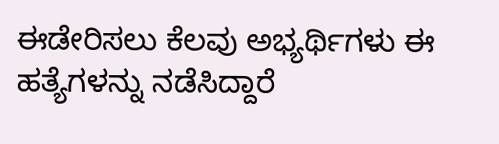ಈಡೇರಿಸಲು ಕೆಲವು ಅಭ್ಯರ್ಥಿಗಳು ಈ ಹತ್ಯೆಗಳನ್ನು ನಡೆಸಿದ್ದಾರೆ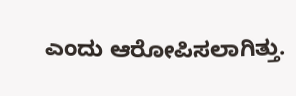ಎಂದು ಆರೋಪಿಸಲಾಗಿತ್ತು.